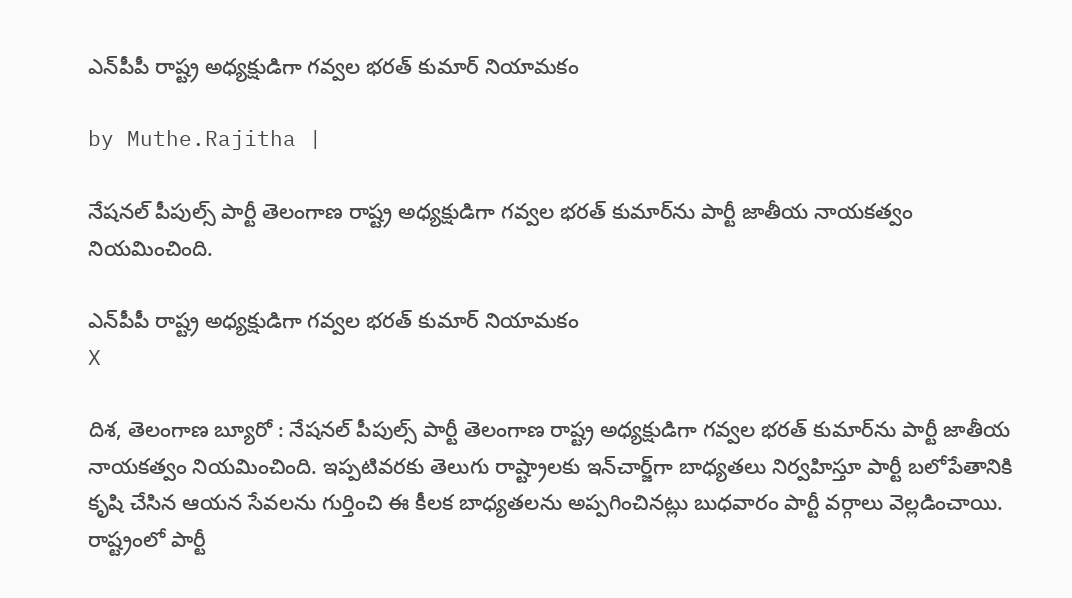ఎన్‌పీపీ రాష్ట్ర అధ్యక్షుడిగా గవ్వల భరత్ కుమార్ నియామకం

by Muthe.Rajitha |

నేషనల్ పీపుల్స్ పార్టీ తెలంగాణ రాష్ట్ర అధ్యక్షుడిగా గవ్వల భరత్ కుమార్‌ను పార్టీ జాతీయ నాయకత్వం నియమించింది.

ఎన్‌పీపీ రాష్ట్ర అధ్యక్షుడిగా గవ్వల భరత్ కుమార్ నియామకం
X

దిశ, తెలంగాణ బ్యూరో : నేషనల్ పీపుల్స్ పార్టీ తెలంగాణ రాష్ట్ర అధ్యక్షుడిగా గవ్వల భరత్ కుమార్‌ను పార్టీ జాతీయ నాయకత్వం నియమించింది. ఇప్పటివరకు తెలుగు రాష్ట్రాలకు ఇన్‌చార్జ్‌గా బాధ్యతలు నిర్వహిస్తూ పార్టీ బలోపేతానికి కృషి చేసిన ఆయన సేవలను గుర్తించి ఈ కీలక బాధ్యతలను అప్పగించినట్లు బుధవారం పార్టీ వర్గాలు వెల్లడించాయి. రాష్ట్రంలో పార్టీ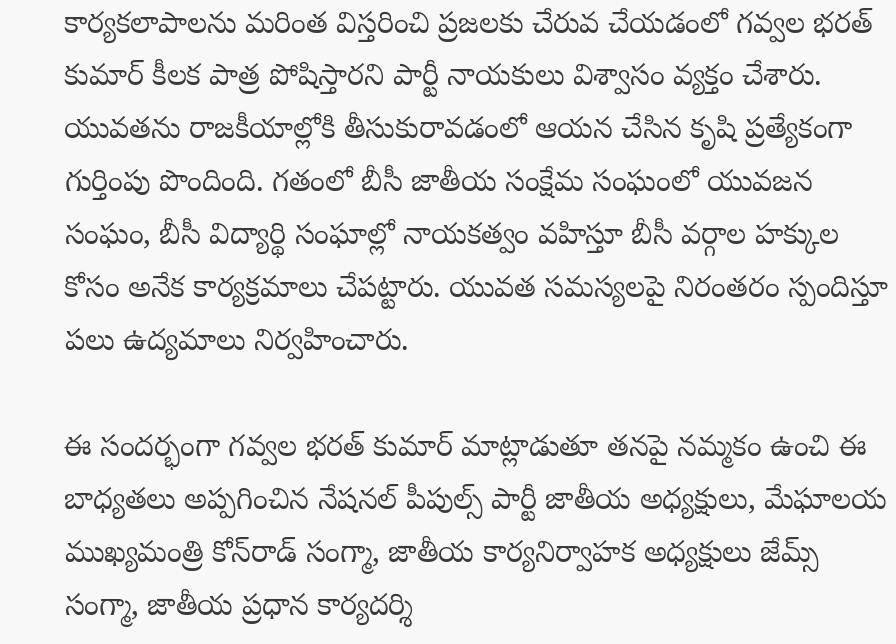కార్యకలాపాలను మరింత విస్తరించి ప్రజలకు చేరువ చేయడంలో గవ్వల భరత్ కుమార్ కీలక పాత్ర పోషిస్తారని పార్టీ నాయకులు విశ్వాసం వ్యక్తం చేశారు. యువతను రాజకీయాల్లోకి తీసుకురావడంలో ఆయన చేసిన కృషి ప్రత్యేకంగా గుర్తింపు పొందింది. గతంలో బీసీ జాతీయ సంక్షేమ సంఘంలో యువజన సంఘం, బీసీ విద్యార్థి సంఘాల్లో నాయకత్వం వహిస్తూ బీసీ వర్గాల హక్కుల కోసం అనేక కార్యక్రమాలు చేపట్టారు. యువత సమస్యలపై నిరంతరం స్పందిస్తూ పలు ఉద్యమాలు నిర్వహించారు.

ఈ సందర్భంగా గవ్వల భరత్ కుమార్ మాట్లాడుతూ తనపై నమ్మకం ఉంచి ఈ బాధ్యతలు అప్పగించిన నేషనల్ పీపుల్స్ పార్టీ జాతీయ అధ్యక్షులు, మేఘాలయ ముఖ్యమంత్రి కోన్‌రాడ్ సంగ్మా, జాతీయ కార్యనిర్వాహక అధ్యక్షులు జేమ్స్ సంగ్మా, జాతీయ ప్రధాన కార్యదర్శి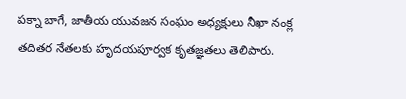పక్నా బాగే, జాతీయ యువజన సంఘం అధ్యక్షులు నీఖా నంక్ల తదితర నేతలకు హృదయపూర్వక కృతజ్ఞతలు తెలిపారు.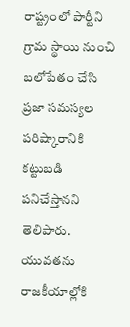రాష్ట్రంలో పార్టీని గ్రామ స్థాయి నుంచి బలోపేతం చేసి ప్రజా సమస్యల పరిష్కారానికి కట్టుబడి పనిచేస్తానని తెలిపారు. యువతను రాజకీయాల్లోకి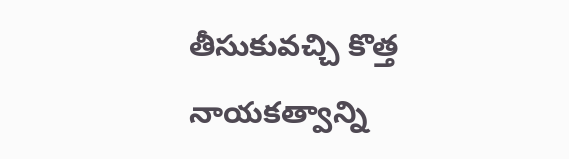తీసుకువచ్చి కొత్త నాయకత్వాన్ని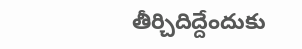తీర్చిదిద్దేందుకు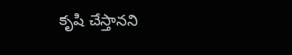కృషి చేస్తానని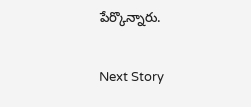పేర్కొన్నారు.

Next Story